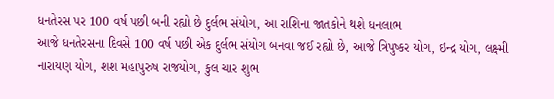ધનતેરસ પર 100 વર્ષ પછી બની રહ્યો છે દુર્લભ સંયોગ, આ રાશિના જાતકોને થશે ધનલાભ
આજે ધનતેરસના દિવસે 100 વર્ષ પછી એક દુર્લભ સંયોગ બનવા જઈ રહ્યો છે, આજે ત્રિપુષ્કર યોગ, ઇન્દ્ર યોગ, લક્ષ્મી નારાયણ યોગ, શશ મહાપુરુષ રાજયોગ, કુલ ચાર શુભ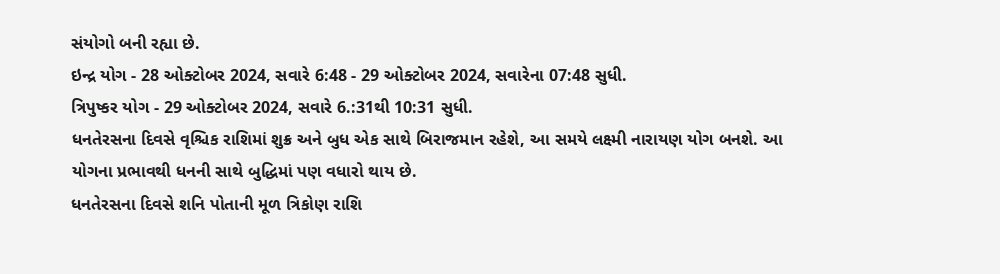સંયોગો બની રહ્યા છે.
ઇન્દ્ર યોગ - 28 ઓક્ટોબર 2024, સવારે 6:48 - 29 ઓક્ટોબર 2024, સવારેના 07:48 સુધી.
ત્રિપુષ્કર યોગ - 29 ઓક્ટોબર 2024, સવારે 6.:31થી 10:31 સુધી.
ધનતેરસના દિવસે વૃશ્ચિક રાશિમાં શુક્ર અને બુધ એક સાથે બિરાજમાન રહેશે, આ સમયે લક્ષ્મી નારાયણ યોગ બનશે. આ યોગના પ્રભાવથી ધનની સાથે બુદ્ધિમાં પણ વધારો થાય છે.
ધનતેરસના દિવસે શનિ પોતાની મૂળ ત્રિકોણ રાશિ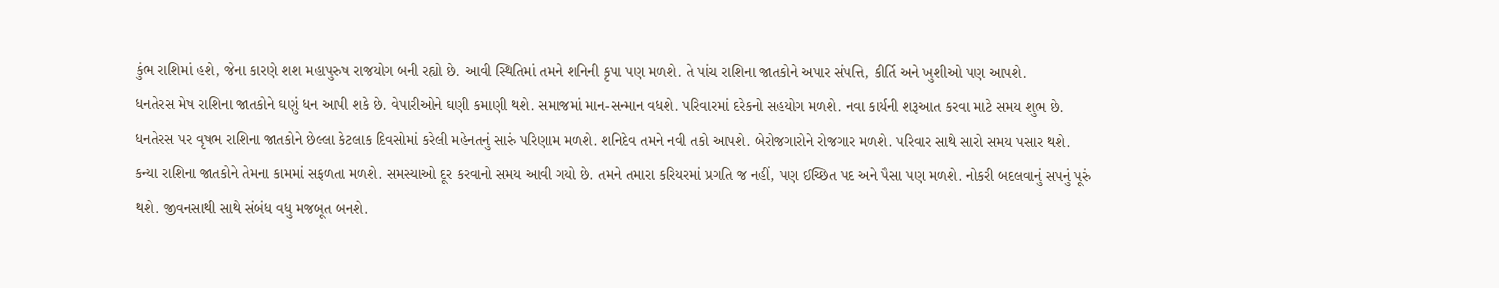કુંભ રાશિમાં હશે, જેના કારણે શશ મહાપુરુષ રાજયોગ બની રહ્યો છે. આવી સ્થિતિમાં તમને શનિની કૃપા પણ મળશે. તે પાંચ રાશિના જાતકોને અપાર સંપત્તિ, કીર્તિ અને ખુશીઓ પણ આપશે.
ધનતેરસ મેષ રાશિના જાતકોને ઘણું ધન આપી શકે છે. વેપારીઓને ઘણી કમાણી થશે. સમાજમાં માન-સન્માન વધશે. પરિવારમાં દરેકનો સહયોગ મળશે. નવા કાર્યની શરૂઆત કરવા માટે સમય શુભ છે.
ધનતેરસ પર વૃષભ રાશિના જાતકોને છેલ્લા કેટલાક દિવસોમાં કરેલી મહેનતનું સારું પરિણામ મળશે. શનિદેવ તમને નવી તકો આપશે. બેરોજગારોને રોજગાર મળશે. પરિવાર સાથે સારો સમય પસાર થશે.
કન્યા રાશિના જાતકોને તેમના કામમાં સફળતા મળશે. સમસ્યાઓ દૂર કરવાનો સમય આવી ગયો છે. તમને તમારા કરિયરમાં પ્રગતિ જ નહીં, પણ ઈચ્છિત પદ અને પૈસા પણ મળશે. નોકરી બદલવાનું સપનું પૂરું થશે. જીવનસાથી સાથે સંબંધ વધુ મજબૂત બનશે.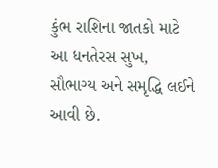કુંભ રાશિના જાતકો માટે આ ધનતેરસ સુખ, સૌભાગ્ય અને સમૃદ્ધિ લઈને આવી છે.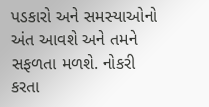પડકારો અને સમસ્યાઓનો અંત આવશે અને તમને સફળતા મળશે. નોકરી કરતા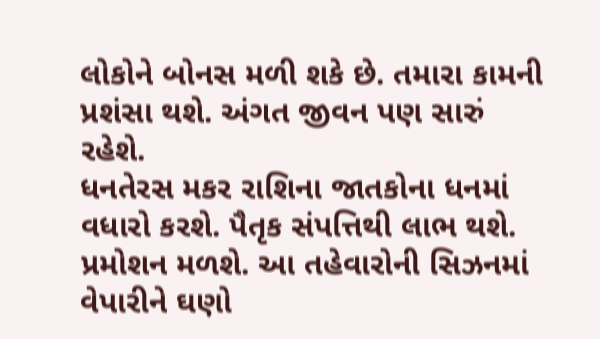લોકોને બોનસ મળી શકે છે. તમારા કામની પ્રશંસા થશે. અંગત જીવન પણ સારું રહેશે.
ધનતેરસ મકર રાશિના જાતકોના ધનમાં વધારો કરશે. પૈતૃક સંપત્તિથી લાભ થશે. પ્રમોશન મળશે. આ તહેવારોની સિઝનમાં વેપારીને ઘણો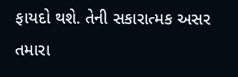ફાયદો થશે. તેની સકારાત્મક અસર તમારા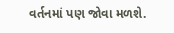વર્તનમાં પણ જોવા મળશે.